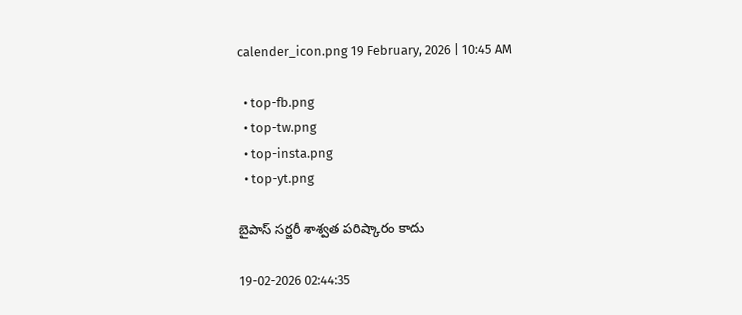calender_icon.png 19 February, 2026 | 10:45 AM

  • top-fb.png
  • top-tw.png
  • top-insta.png
  • top-yt.png

బైపాస్ సర్జరీ శాశ్వత పరిష్కారం కాదు

19-02-2026 02:44:35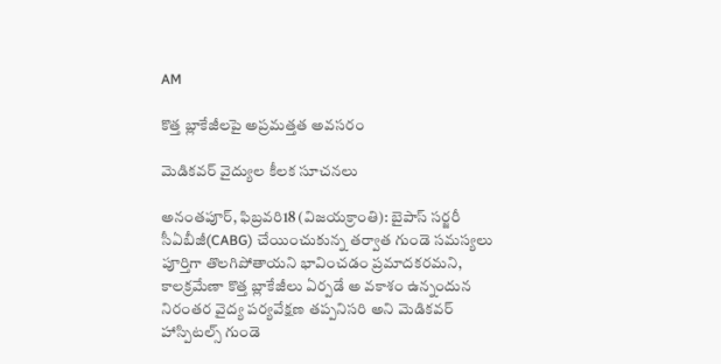AM

కొత్త బ్లాకేజీలపై అప్రమత్తత అవసరం

మెడికవర్ వైద్యుల కీలక సూచనలు

అనంతపూర్, ఫిబ్రవరి18 (విజయక్రాంతి): బైపాస్ సర్జరీ సీఏబీజీ(CABG) చేయించుకున్న తర్వాత గుండె సమస్యలు పూర్తిగా తొలగిపోతాయని భావించడం ప్రమాదకరమని, కాలక్రమేణా కొత్త బ్లాకేజీలు ఏర్పడే అ వకాశం ఉన్నందున నిరంతర వైద్య పర్యవేక్షణ తప్పనిసరి అని మెడికవర్ హాస్పిటల్స్ గుండె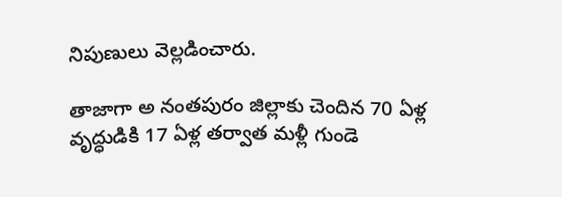నిపుణులు వెల్లడించారు.

తాజాగా అ నంతపురం జిల్లాకు చెందిన 70 ఏళ్ల వృద్ధుడికి 17 ఏళ్ల తర్వాత మళ్లీ గుండె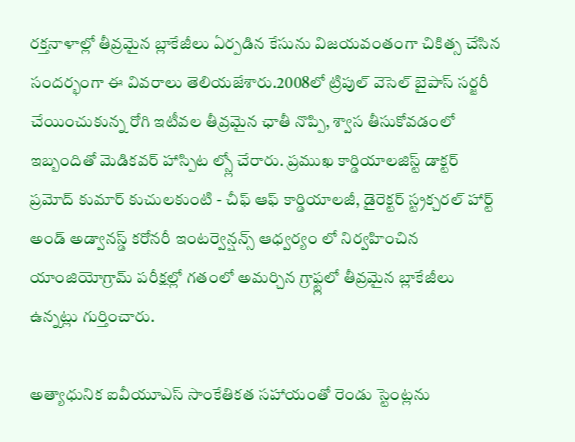రక్తనాళాల్లో తీవ్రమైన బ్లాకేజీలు ఏర్పడిన కేసును విజయవంతంగా చికిత్స చేసిన సందర్భంగా ఈ వివరాలు తెలియజేశారు.2008లో ట్రిపుల్ వెసెల్ బైపాస్ సర్జరీ చేయించుకున్న రోగి ఇటీవల తీవ్రమైన ఛాతీ నొప్పి, శ్వాస తీసుకోవడంలో ఇబ్బందితో మెడికవర్ హాస్పిట ల్స్లో చేరారు. ప్రముఖ కార్డియాలజిస్ట్ డాక్టర్ ప్రమోద్ కుమార్ కుచులకుంటి - చీఫ్ ఆఫ్ కార్డియాలజీ, డైరెక్టర్ స్ట్రక్చరల్ హార్ట్ అండ్ అడ్వానస్డ్ కరోనరీ ఇంటర్వెన్షన్స్ ఆధ్వర్యం లో నిర్వహించిన యాంజియోగ్రామ్ పరీక్షల్లో గతంలో అమర్చిన గ్రాఫ్ట్లలో తీవ్రమైన బ్లాకేజీలు ఉన్నట్లు గుర్తించారు.

అత్యాధునిక ఐవీయూఎస్ సాంకేతికత సహాయంతో రెండు స్టెంట్లను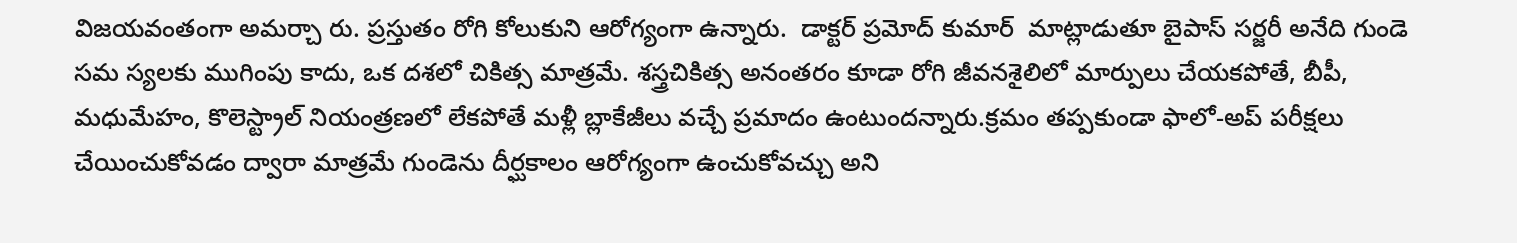విజయవంతంగా అమర్చా రు. ప్రస్తుతం రోగి కోలుకుని ఆరోగ్యంగా ఉన్నారు.  డాక్టర్ ప్రమోద్ కుమార్  మాట్లాడుతూ బైపాస్ సర్జరీ అనేది గుండె సమ స్యలకు ముగింపు కాదు, ఒక దశలో చికిత్స మాత్రమే. శస్త్రచికిత్స అనంతరం కూడా రోగి జీవనశైలిలో మార్పులు చేయకపోతే, బీపీ, మధుమేహం, కొలెస్ట్రాల్ నియంత్రణలో లేకపోతే మళ్లీ బ్లాకేజీలు వచ్చే ప్రమాదం ఉంటుందన్నారు.క్రమం తప్పకుండా ఫాలో-అప్ పరీక్షలు చేయించుకోవడం ద్వారా మాత్రమే గుండెను దీర్ఘకాలం ఆరోగ్యంగా ఉంచుకోవచ్చు అని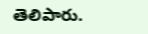తెలిపారు.